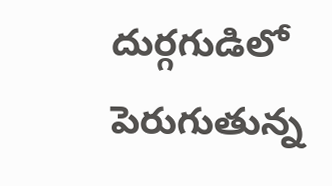దుర్గగుడిలో పెరుగుతున్న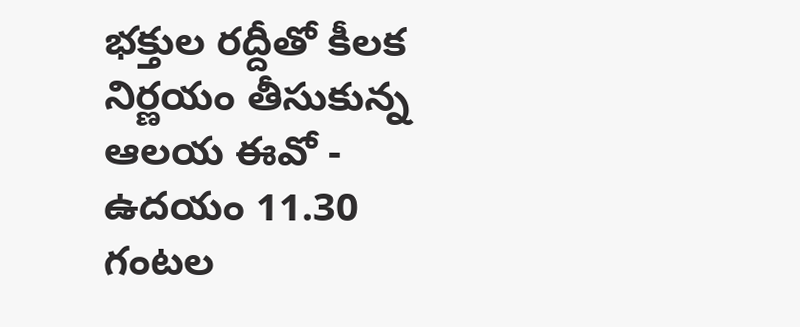భక్తుల రద్దీతో కీలక నిర్ణయం తీసుకున్న ఆలయ ఈవో - ఉదయం 11.30 గంటల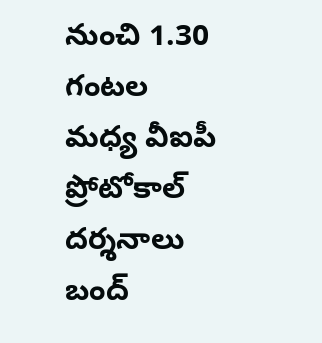నుంచి 1.30 గంటల మధ్య వీఐపీ ప్రోటోకాల్ దర్శనాలు బంద్